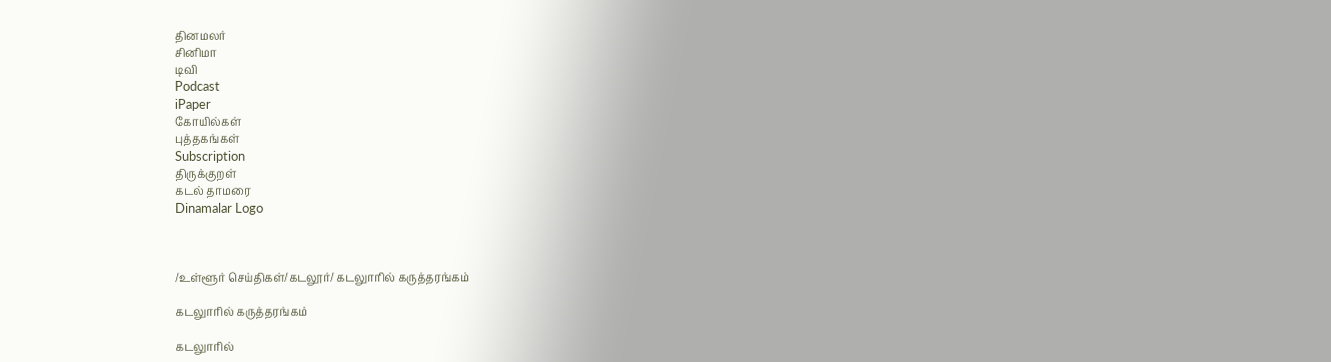தினமலர்
சினிமா
டிவி
Podcast
iPaper
கோயில்கள்
புத்தகங்கள்
Subscription
திருக்குறள்
கடல் தாமரை
Dinamalar Logo



/உள்ளூர் செய்திகள்/கடலூர்/ கடலுாரில் கருத்தரங்கம்

கடலுாரில் கருத்தரங்கம்

கடலுாரில்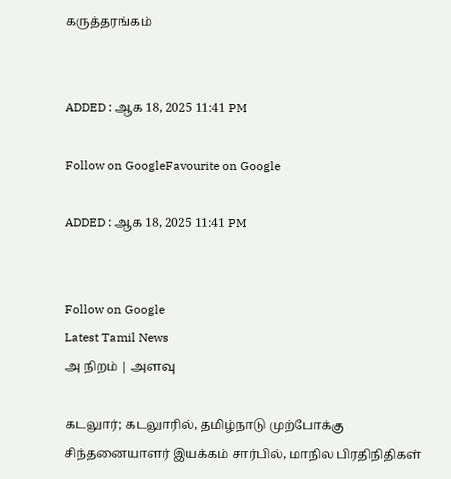கருத்தரங்கம்


ADDED : ஆக 18, 2025 11:41 PM

Follow on GoogleFavourite on Google

ADDED : ஆக 18, 2025 11:41 PM


Follow on Google
Latest Tamil News
அ நிறம் | அளவு

கடலுார்; கடலுாரில், தமிழ்நாடு முற்போக்கு சிந்தனையாளர் இயக்கம் சார்பில், மாநில பிரதிநிதிகள்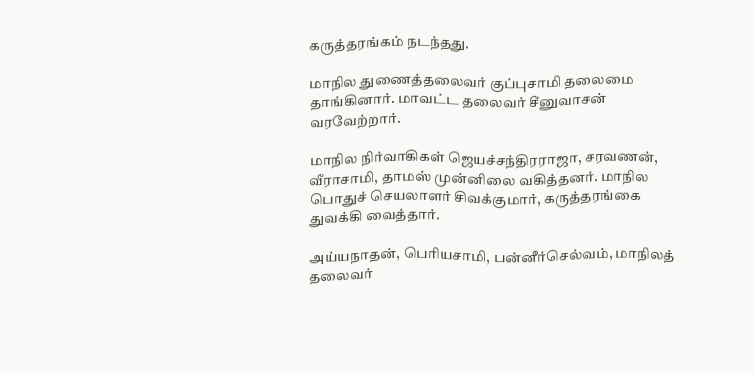கருத்தரங்கம் நடந்தது.

மாநில துணைத்தலைவர் குப்புசாமி தலைமை தாங்கினார். மாவட்ட தலைவர் சீனுவாசன் வரவேற்றார்.

மாநில நிர்வாகிகள் ஜெயச்சந்திரராஜா, சரவணன், வீராசாமி, தாமஸ் முன்னிலை வகித்தனர். மாநில பொதுச் செயலாளர் சிவக்குமார், கருத்தரங்கை துவக்கி வைத்தார்.

அய்யநாதன், பெரியசாமி, பன்னீர்செல்வம், மாநிலத் தலைவர்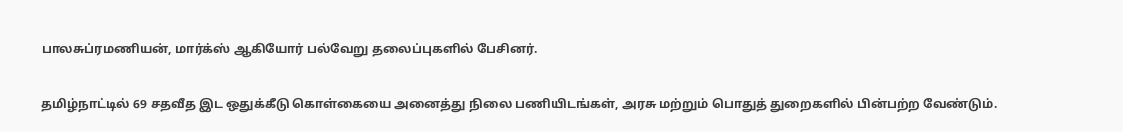பாலசுப்ரமணியன், மார்க்ஸ் ஆகியோர் பல்வேறு தலைப்புகளில் பேசினர்.

தமிழ்நாட்டில் 69 சதவீத இட ஒதுக்கீடு கொள்கையை அனைத்து நிலை பணியிடங்கள், அரசு மற்றும் பொதுத் துறைகளில் பின்பற்ற வேண்டும்.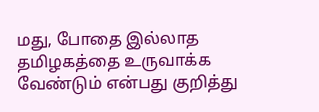மது, போதை இல்லாத தமிழகத்தை உருவாக்க வேண்டும் என்பது குறித்து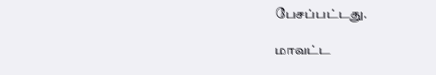பேசப்பட்டது.

மாவட்ட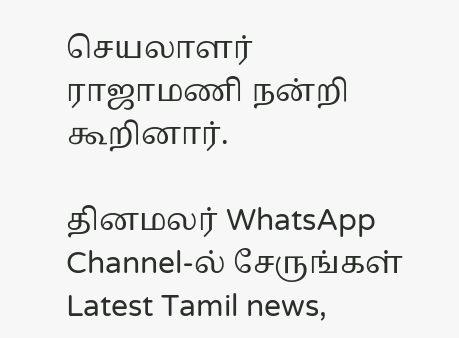செயலாளர் ராஜாமணி நன்றி கூறினார்.

தினமலர் WhatsApp Channel-ல் சேருங்கள்
Latest Tamil news,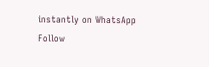instantly on WhatsApp
Follow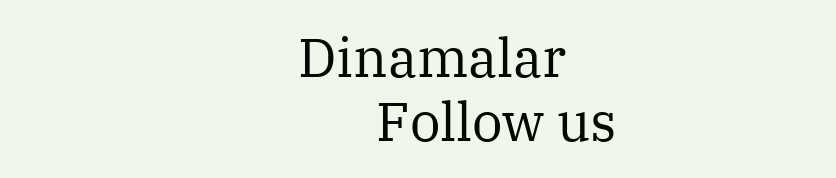Dinamalar
      Follow us